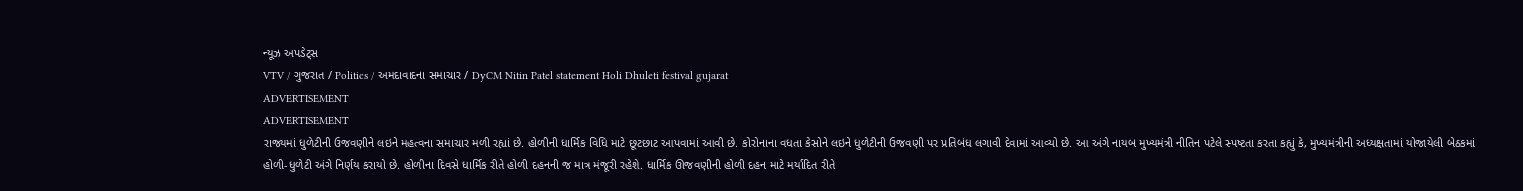ન્યૂઝ અપડેટ્સ
VTV / ગુજરાત / Politics / અમદાવાદના સમાચાર / DyCM Nitin Patel statement Holi Dhuleti festival gujarat
ADVERTISEMENT
ADVERTISEMENT
રાજ્યમાં ધુળેટીની ઉજવણીને લઇને મહત્વના સમાચાર મળી રહ્યાં છે. હોળીની ધાર્મિક વિધિ માટે છૂટછાટ આપવામાં આવી છે. કોરોનાના વધતા કેસોને લઇને ધુળેટીની ઉજવણી પર પ્રતિબંધ લગાવી દેવામાં આવ્યો છે. આ અંગે નાયબ મુખ્યમંત્રી નીતિન પટેલે સ્પષ્ટતા કરતા કહ્યું કે, મુખ્યમંત્રીની અધ્યક્ષતામાં યોજાયેલી બેઠકમાં હોળી-ધુળેટી અંગે નિર્ણય કરાયો છે. હોળીના દિવસે ધાર્મિક રીતે હોળી દહનની જ માત્ર મંજૂરી રહેશે. ધાર્મિક ઊજવણીની હોળી દહન માટે મર્યાદિત રીતે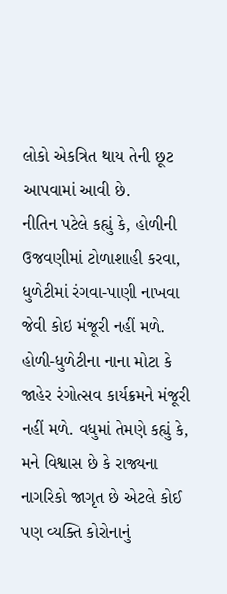લોકો એકત્રિત થાય તેની છૂટ આપવામાં આવી છે.
નીતિન પટેલે કહ્યું કે, હોળીની ઉજવણીમાં ટોળાશાહી કરવા, ધુળેટીમાં રંગવા-પાણી નાખવા જેવી કોઇ મંજૂરી નહીં મળે. હોળી-ધુળેટીના નાના મોટા કે જાહેર રંગોત્સવ કાર્યક્રમને મંજૂરી નહીં મળે. વધુમાં તેમણે કહ્યું કે, મને વિશ્વાસ છે કે રાજ્યના નાગરિકો જાગૃત છે એટલે કોઈ પણ વ્યક્તિ કોરોનાનું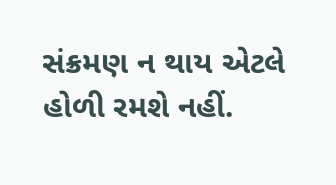સંક્રમણ ન થાય એટલે હોળી રમશે નહીં.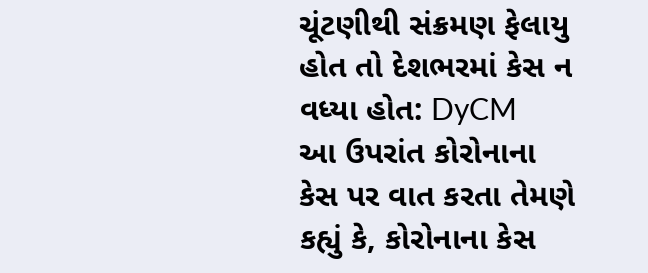ચૂંટણીથી સંક્રમણ ફેલાયુ હોત તો દેશભરમાં કેસ ન વધ્યા હોત: DyCM
આ ઉપરાંત કોરોનાના કેસ પર વાત કરતા તેમણે કહ્યું કે, કોરોનાના કેસ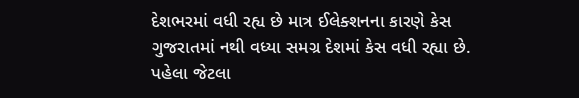દેશભરમાં વધી રહ્ય છે માત્ર ઈલેક્શનના કારણે કેસ ગુજરાતમાં નથી વધ્યા સમગ્ર દેશમાં કેસ વધી રહ્યા છે. પહેલા જેટલા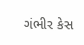ગંભીર કેસ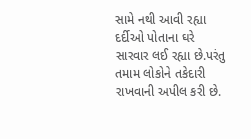સામે નથી આવી રહ્યા દર્દીઓ પોતાના ઘરે સારવાર લઈ રહ્યા છે.પરંતુ તમામ લોકોને તકેદારી રાખવાની અપીલ કરી છે.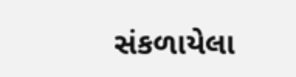સંકળાયેલા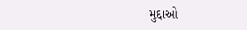મુદ્દાઓ